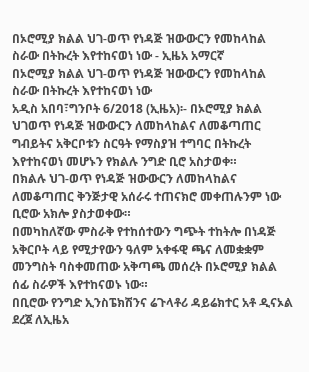በኦሮሚያ ክልል ህገ-ወጥ የነዳጅ ዝውውርን የመከላከል ስራው በትኩረት እየተከናወነ ነው - ኢዜአ አማርኛ
በኦሮሚያ ክልል ህገ-ወጥ የነዳጅ ዝውውርን የመከላከል ስራው በትኩረት እየተከናወነ ነው
አዲስ አበባ፣ግንቦት 6/2018 (ኢዜአ)፡- በኦሮሚያ ክልል ህገወጥ የነዳጅ ዝውውርን ለመከላከልና ለመቆጣጠር ግብይትና አቅርቦቱን ስርዓት የማስያዝ ተግባር በትኩረት እየተከናወነ መሆኑን የክልሉ ንግድ ቢሮ አስታወቀ።
በክልሉ ህገ-ወጥ የነዳጅ ዝውውርን ለመከላከልና ለመቆጣጠር ቅንጅታዊ አሰራሩ ተጠናክሮ መቀጠሉንም ነው ቢሮው አክሎ ያስታወቀው።
በመካከለኛው ምስራቅ የተከሰተውን ግጭት ተከትሎ በነዳጅ አቅርቦት ላይ የሚታየውን ዓለም አቀፋዊ ጫና ለመቋቋም መንግስት ባስቀመጠው አቅጣጫ መሰረት በኦሮሚያ ክልል ሰፊ ስራዎች እየተከናወኑ ነው።
በቢሮው የንግድ ኢንስፔክሽንና ሬጉላቶሪ ዳይሬክተር አቶ ዲናኦል ደረጀ ለኢዜአ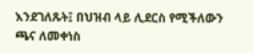እንደገለጹት፤ በህዝብ ላይ ሊደርስ የሚችለውን ጫና ለመቀነስ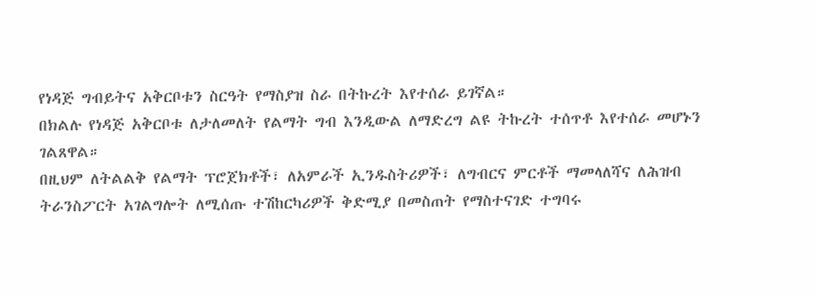የነዳጅ ግብይትና አቅርቦቱን ስርዓት የማስያዝ ስራ በትኩረት እየተሰራ ይገኛል።
በክልሉ የነዳጅ አቅርቦቱ ለታለመለት የልማት ግብ እንዲውል ለማድረግ ልዩ ትኩረት ተሰጥቶ እየተሰራ መሆኑን ገልጸዋል።
በዚህም ለትልልቅ የልማት ፕሮጀክቶች፣ ለአምራች ኢንዱስትሪዎች፣ ለግብርና ምርቶች ማመላለሻና ለሕዝብ ትራንስፖርት አገልግሎት ለሚሰጡ ተሽከርካሪዎች ቅድሚያ በመስጠት የማስተናገድ ተግባሩ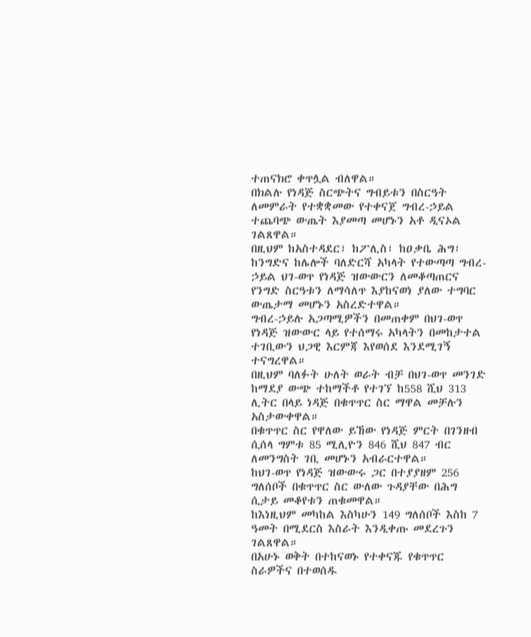ተጠናክሮ ቀጥሏል ብለዋል።
በክልሉ የነዳጅ ስርጭትና ግብይቱን በስርዓት ለመምራት የተቋቋመው የተቀናጀ ግብረ-ኃይል ተጨባጭ ውጤት እያመጣ መሆኑን አቶ ዲናኦል ገልጸዋል።
በዚህም ከአስተዳደር፣ ከፖሊስ፣ ከዐቃቤ ሕግ፣ ከንግድና ከሌሎች ባለድርሻ አካላት የተውጣጣ ግብረ-ኃይል ህገ-ወጥ የነዳጅ ዝውውርን ለመቆጣጠርና የንግድ ስርዓቱን ለማሳለጥ እያከናወነ ያለው ተግባር ውጤታማ መሆኑን አስረድተዋል።
ግብረ-ኃይሉ አጋጣሚዎችን በመጠቀም በህገ-ወጥ የነዳጅ ዝውውር ላይ የተሰማሩ አካላትን በመከታተል ተገቢውን ህጋዊ እርምጃ እየወሰደ እንደሚገኝ ተናግረዋል።
በዚህም ባለፉት ሁለት ወራት ብቻ በህገ-ወጥ መንገድ ከማደያ ውጭ ተከማችቶ የተገኘ ከ558 ሺህ 313 ሊትር በላይ ነዳጅ በቁጥጥር ስር ማዋል መቻሉን አስታውቀዋል።
በቁጥጥር ስር የዋለው ይኸው የነዳጅ ምርት በገንዘብ ሲሰላ ግምቱ 85 ሚሊዮን 846 ሺህ 847 ብር ለመንግስት ገቢ መሆኑን አብራርተዋል።
ከህገ-ወጥ የነዳጅ ዝውውሩ ጋር በተያያዘም 256 ግለሰቦች በቁጥጥር ስር ውለው ጉዳያቸው በሕግ ሲታይ መቆየቱን ጠቁመዋል።
ከእነዚህም መካከል እስካሁን 149 ግለሰቦች እስከ 7 ዓመት በሚደርስ እስራት እንዲቀጡ መደረጉን ገልጸዋል።
በአሁኑ ወቅት በተከናወኑ የተቀናጁ የቁጥጥር ስራዎችና በተወሰዱ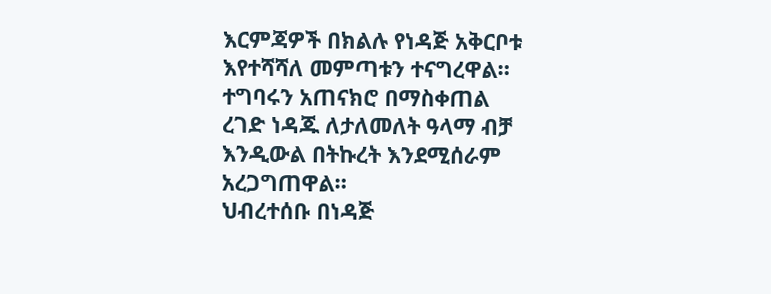እርምጃዎች በክልሉ የነዳጅ አቅርቦቱ እየተሻሻለ መምጣቱን ተናግረዋል።
ተግባሩን አጠናክሮ በማስቀጠል ረገድ ነዳጁ ለታለመለት ዓላማ ብቻ እንዲውል በትኩረት እንደሚሰራም አረጋግጠዋል።
ህብረተሰቡ በነዳጅ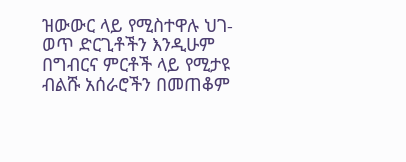ዝውውር ላይ የሚስተዋሉ ህገ-ወጥ ድርጊቶችን እንዲሁም በግብርና ምርቶች ላይ የሚታዩ ብልሹ አሰራሮችን በመጠቆም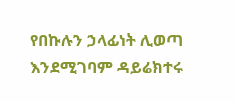የበኩሉን ኃላፊነት ሊወጣ እንደሚገባም ዳይሬክተሩ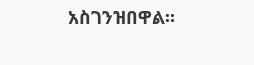አስገንዝበዋል።